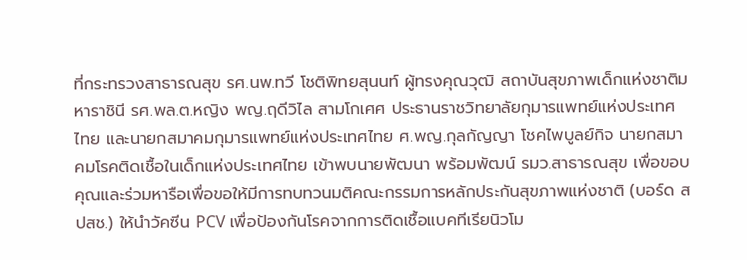ที่กระทรวงสาธารณสุข รศ.นพ.ทวี โชติพิทยสุนนท์ ผู้ทรงคุณวุฒิ สถาบันสุขภาพเด็กแห่งชาติมหาราชินี รศ.พล.ต.หญิง พญ.ฤดีวิไล สามโกเศศ ประธานราชวิทยาลัยกุมารแพทย์แห่งประเทศไทย และนายกสมาคมกุมารแพทย์แห่งประเทศไทย ศ.พญ.กุลกัญญา โชคไพบูลย์กิจ นายกสมาคมโรคติดเชื้อในเด็กแห่งประเทศไทย เข้าพบนายพัฒนา พร้อมพัฒน์ รมว.สาธารณสุข เพื่อขอบคุณและร่วมหารือเพื่อขอให้มีการทบทวนมติคณะกรรมการหลักประกันสุขภาพแห่งชาติ (บอร์ด สปสช.) ให้นำวัคซีน PCV เพื่อป้องกันโรคจากการติดเชื้อแบคทีเรียนิวโม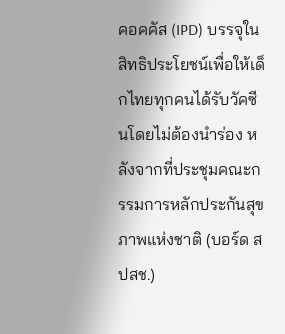คอคคัส (IPD) บรรจุในสิทธิประโยชน์เพื่อให้เด็กไทยทุกคนได้รับวัคซีนโดยไม่ต้องนำร่อง หลังจากที่ประชุมคณะกรรมการหลักประกันสุขภาพแห่งชาติ (บอร์ด สปสช.)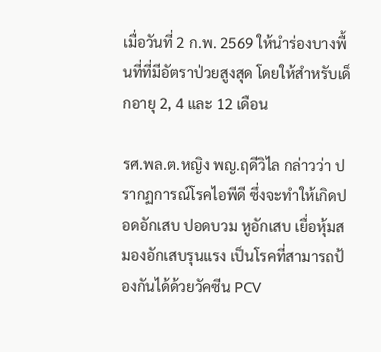เมื่อวันที่ 2 ก.พ. 2569 ให้นำร่องบางพื้นที่ที่มีอัตราป่วยสูงสุด โดยให้สำหรับเด็กอายุ 2, 4 และ 12 เดือน

รศ.พล.ต.หญิง พญ.ฤดีวิไล กล่าวว่า ปรากฏการณ์โรคไอพีดี ซึ่งจะทำให้เกิดปอดอักเสบ ปอดบวม หูอักเสบ เยื่อหุ้มสมองอักเสบรุนแรง เป็นโรคที่สามารถป้องกันได้ด้วยวัคซีน PCV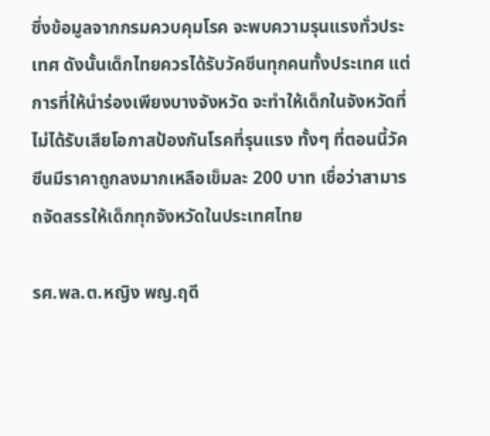ซึ่งข้อมูลจากกรมควบคุมโรค จะพบความรุนแรงทั่วประเทศ ดังนั้นเด็กไทยควรได้รับวัคซีนทุกคนทั้งประเทศ แต่การที่ให้นำร่องเพียงบางจังหวัด จะทำให้เด็กในจังหวัดที่ไม่ได้รับเสียโอกาสป้องกันโรคที่รุนแรง ทั้งๆ ที่ตอนนี้วัคซีนมีราคาถูกลงมากเหลือเข็มละ 200 บาท เชื่อว่าสามารถจัดสรรให้เด็กทุกจังหวัดในประเทศไทย

รศ.พล.ต.หญิง พญ.ฤดี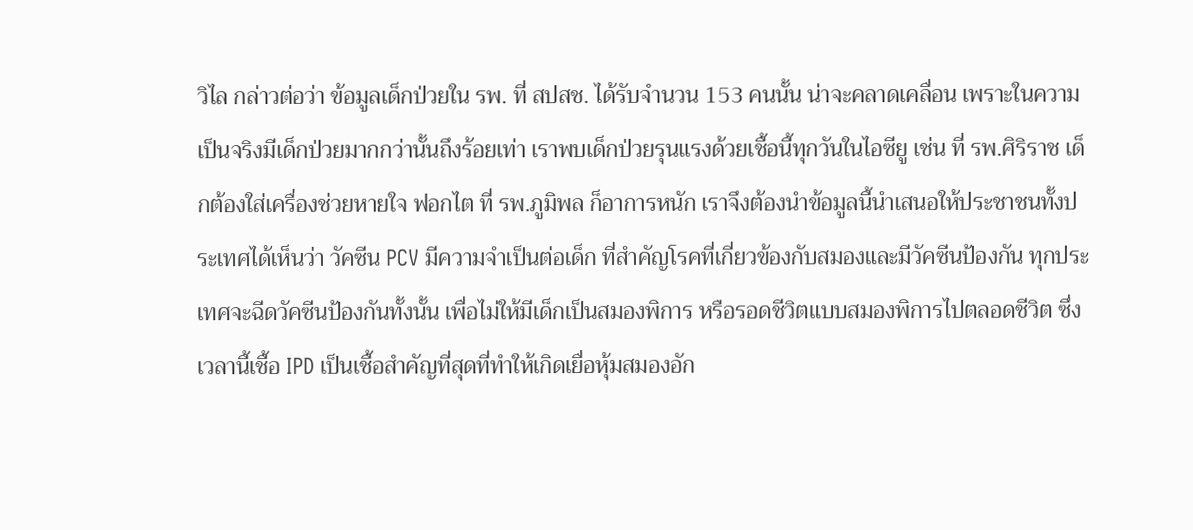วิไล กล่าวต่อว่า ข้อมูลเด็กป่วยใน รพ. ที่ สปสช. ได้รับจำนวน 153 คนนั้น น่าจะคลาดเคลื่อน เพราะในความเป็นจริงมีเด็กป่วยมากกว่านั้นถึงร้อยเท่า เราพบเด็กป่วยรุนแรงด้วยเชื้อนี้ทุกวันในไอซียู เช่น ที่ รพ.ศิริราช เด็กต้องใส่เครื่องช่วยหายใจ ฟอกไต ที่ รพ.ภูมิพล ก็อาการหนัก เราจึงต้องนำข้อมูลนี้นำเสนอให้ประชาชนทั้งประเทศได้เห็นว่า วัคซีน PCV มีความจำเป็นต่อเด็ก ที่สำคัญโรคที่เกี่ยวข้องกับสมองและมีวัคซีนป้องกัน ทุกประเทศจะฉีดวัคซีนป้องกันทั้งนั้น เพื่อไม่ให้มีเด็กเป็นสมองพิการ หรือรอดชีวิตแบบสมองพิการไปตลอดชีวิต ซึ่งเวลานี้เชื้อ IPD เป็นเชื้อสำคัญที่สุดที่ทำให้เกิดเยื่อหุ้มสมองอัก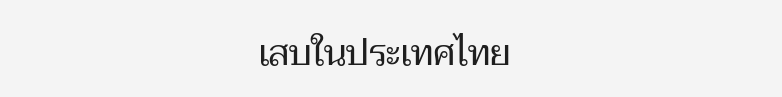เสบในประเทศไทย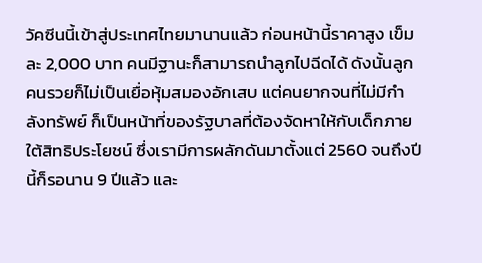วัคซีนนี้เข้าสู่ประเทศไทยมานานแล้ว ก่อนหน้านี้ราคาสูง เข็มละ 2,000 บาท คนมีฐานะก็สามารถนำลูกไปฉีดได้ ดังนั้นลูกคนรวยก็ไม่เป็นเยื่อหุ้มสมองอักเสบ แต่คนยากจนที่ไม่มีกำลังทรัพย์ ก็เป็นหน้าที่ของรัฐบาลที่ต้องจัดหาให้กับเด็กภายใต้สิทธิประโยชน์ ซึ่งเรามีการผลักดันมาตั้งแต่ 2560 จนถึงปีนี้ก็รอนาน 9 ปีแล้ว และ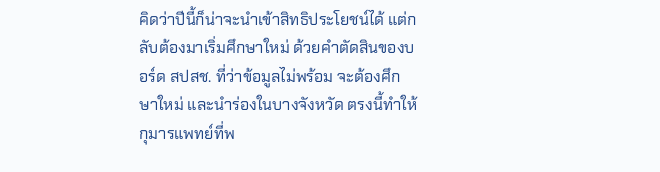คิดว่าปีนี้ก็น่าจะนำเข้าสิทธิประโยชน์ได้ แต่กลับต้องมาเริ่มศึกษาใหม่ ด้วยคำตัดสินของบอร์ด สปสช. ที่ว่าข้อมูลไม่พร้อม จะต้องศึกษาใหม่ และนำร่องในบางจังหวัด ตรงนี้ทำให้กุมารแพทย์ที่พ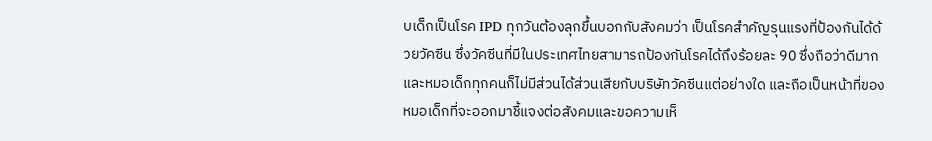บเด็กเป็นโรค IPD ทุกวันต้องลุกขึ้นบอกกับสังคมว่า เป็นโรคสำคัญรุนแรงที่ป้องกันได้ด้วยวัคซีน ซึ่งวัคซีนที่มีในประเทศไทยสามารถป้องกันโรคได้ถึงร้อยละ 90 ซึ่งถือว่าดีมาก และหมอเด็กทุกคนก็ไม่มีส่วนได้ส่วนเสียกับบริษัทวัคซีนแต่อย่างใด และถือเป็นหน้าที่ของหมอเด็กที่จะออกมาชี้แจงต่อสังคมและขอความเห็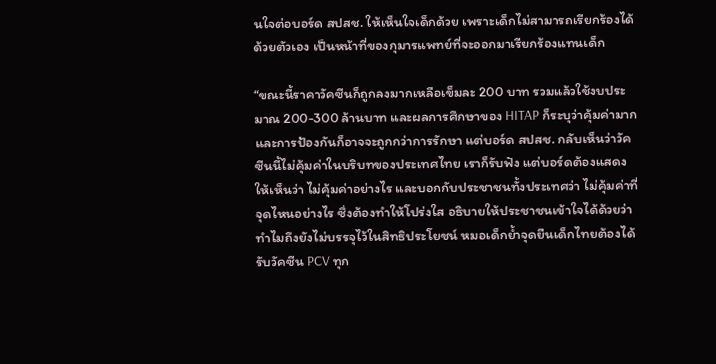นใจต่อบอร์ด สปสช. ให้เห็นใจเด็กด้วย เพราะเด็กไม่สามารถเรียกร้องได้ด้วยตัวเอง เป็นหน้าที่ของกุมารแพทย์ที่จะออกมาเรียกร้องแทนเด็ก

“ขณะนี้ราคาวัคซีนก็ถูกลงมากเหลือเข็มละ 200 บาท รวมแล้วใช้งบประมาณ 200-300 ล้านบาท และผลการศึกษาของ HITAP ก็ระบุว่าคุ้มค่ามาก และการป้องกันก็อาจจะถูกกว่าการรักษา แต่บอร์ด สปสช. กลับเห็นว่าวัคซีนนี้ไม่คุ้มค่าในบริบทของประเทศไทย เราก็รับฟัง แต่บอร์ดต้องแสดงให้เห็นว่า ไม่คุ้มค่าอย่างไร และบอกกับประชาชนทั้งประเทศว่า ไม่คุ้มค่าที่จุดไหนอย่างไร ซึ่งต้องทำให้โปร่งใส อธิบายให้ประชาชนเข้าใจได้ด้วยว่าทำไมถึงยังไม่บรรจุไว้ในสิทธิประโยชน์ หมอเด็กย้ำจุดยืนเด็กไทยต้องได้รับวัคซีน PCV ทุก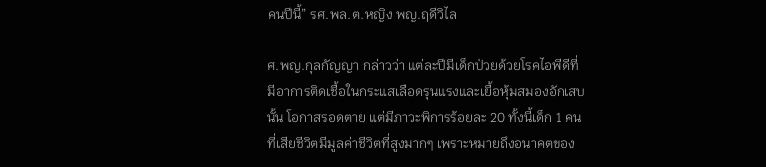คนปีนี้” รศ.พล.ต.หญิง พญ.ฤดีวิไล

ศ.พญ.กุลกัญญา กล่าวว่า แต่ละปีมีเด็กป่วยด้วยโรคไอพีดีที่มีอาการติดเชื้อในกระแสเลือดรุนแรงและเยื้อหุ้มสมองอักเสบนั้น โอกาสรอดตาย แต่มีภาวะพิการร้อยละ 20 ทั้งนี้เด็ก 1 คน ที่เสียชีวิตมีมูลค่าชีวิตที่สูงมากๆ เพราะหมายถึงอนาคตของ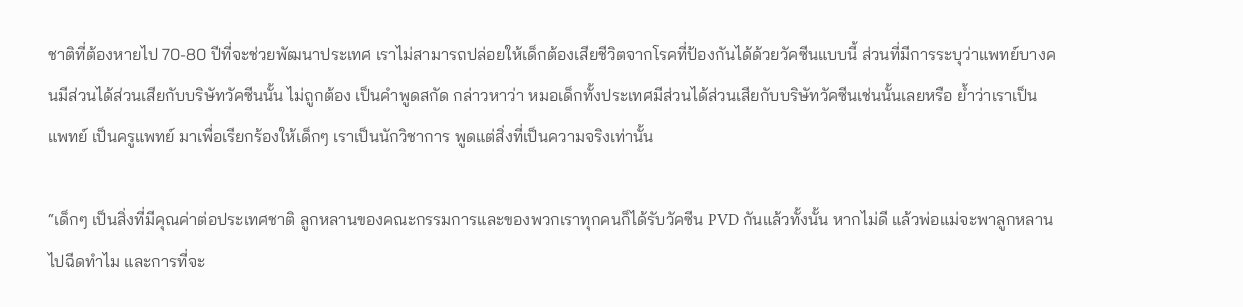ชาติที่ต้องหายไป 70-80 ปีที่จะช่วยพัฒนาประเทศ เราไม่สามารถปล่อยให้เด็กต้องเสียชีวิตจากโรคที่ป้องกันได้ด้วยวัคซีนแบบนี้ ส่วนที่มีการระบุว่าแพทย์บางคนมีส่วนได้ส่วนเสียกับบริษัทวัคซีนนั้น ไม่ถูกต้อง เป็นคำพูดสกัด กล่าวหาว่า หมอเด็กทั้งประเทศมีส่วนได้ส่วนเสียกับบริษัทวัคซีนเช่นนั้นเลยหรือ ย้ำว่าเราเป็นแพทย์ เป็นครูแพทย์ มาเพื่อเรียกร้องให้เด็กๆ เราเป็นนักวิชาการ พูดแต่สิ่งที่เป็นความจริงเท่านั้น

“เด็กๆ เป็นสิ่งที่มีคุณค่าต่อประเทศชาติ ลูกหลานของคณะกรรมการและของพวกเราทุกคนก็ได้รับวัคซีน PVD กันแล้วทั้งนั้น หากไม่ดี แล้วพ่อแม่จะพาลูกหลานไปฉีดทำไม และการที่จะ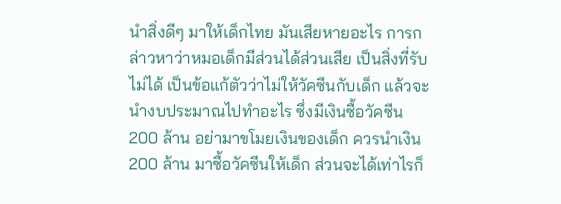นำสิ่งดีๆ มาให้เด็กไทย มันเสียหายอะไร การกล่าวหาว่าหมอเด็กมีส่วนได้ส่วนเสีย เป็นสิ่งที่รับไม่ได้ เป็นข้อแก้ตัวว่าไม่ให้วัคซีนกับเด็ก แล้วจะนำงบประมาณไปทำอะไร ซึ่งมีเงินซื้อวัคซีน 200 ล้าน อย่ามาขโมยเงินของเด็ก ควรนำเงิน 200 ล้าน มาซื้อวัคซีนให้เด็ก ส่วนจะได้เท่าไรก็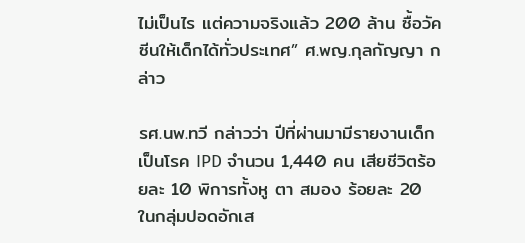ไม่เป็นไร แต่ความจริงแล้ว 200 ล้าน ซื้อวัคซีนให้เด็กได้ทั่วประเทศ” ศ.พญ.กุลกัญญา กล่าว

รศ.นพ.ทวี กล่าวว่า ปีที่ผ่านมามีรายงานเด็กเป็นโรค IPD จำนวน 1,440 คน เสียชีวิตร้อยละ 10 พิการทั้งหู ตา สมอง ร้อยละ 20 ในกลุ่มปอดอักเส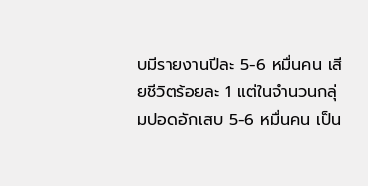บมีรายงานปีละ 5-6 หมื่นคน เสียชีวิตร้อยละ 1 แต่ในจำนวนกลุ่มปอดอักเสบ 5-6 หมื่นคน เป็น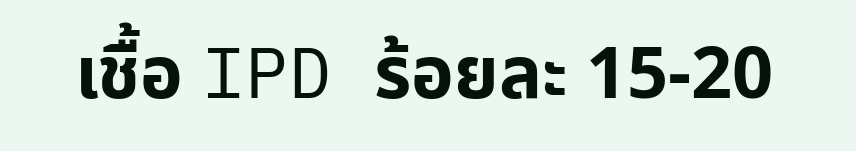เชื้อ IPD ร้อยละ 15-20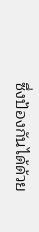ซึ่งป้องกันได้ด้วย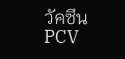วัคซีน PCV